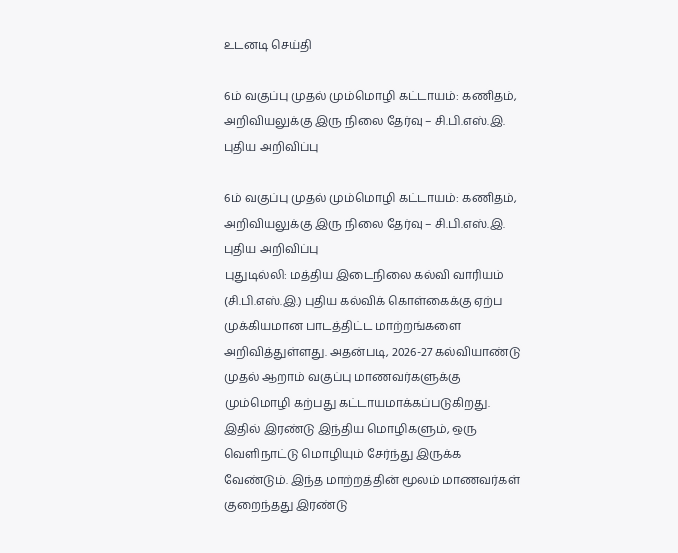உடனடி செய்தி

6ம் வகுப்பு முதல் மும்மொழி கட்டாயம்: கணிதம், அறிவியலுக்கு இரு நிலை தேர்வு – சி.பி.எஸ்.இ. புதிய அறிவிப்பு

6ம் வகுப்பு முதல் மும்மொழி கட்டாயம்: கணிதம், அறிவியலுக்கு இரு நிலை தேர்வு – சி.பி.எஸ்.இ. புதிய அறிவிப்பு
புதுடில்லி: மத்திய இடைநிலை கல்வி வாரியம் (சி.பி.எஸ்.இ.) புதிய கல்விக் கொள்கைக்கு ஏற்ப முக்கியமான பாடத்திட்ட மாற்றங்களை அறிவித்துள்ளது. அதன்படி, 2026-27 கல்வியாண்டு முதல் ஆறாம் வகுப்பு மாணவர்களுக்கு மும்மொழி கற்பது கட்டாயமாக்கப்படுகிறது. இதில் இரண்டு இந்திய மொழிகளும், ஒரு வெளிநாட்டு மொழியும் சேர்ந்து இருக்க வேண்டும். இந்த மாற்றத்தின் மூலம் மாணவர்கள் குறைந்தது இரண்டு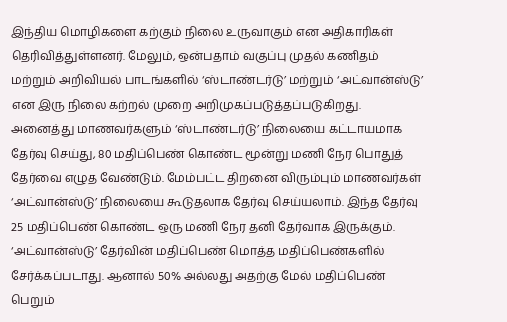இந்திய மொழிகளை கற்கும் நிலை உருவாகும் என அதிகாரிகள் தெரிவித்துள்ளனர். மேலும், ஒன்பதாம் வகுப்பு முதல் கணிதம் மற்றும் அறிவியல் பாடங்களில் ‘ஸ்டாண்டர்டு’ மற்றும் ‘அட்வான்ஸ்டு’ என இரு நிலை கற்றல் முறை அறிமுகப்படுத்தப்படுகிறது. அனைத்து மாணவர்களும் ‘ஸ்டாண்டர்டு’ நிலையை கட்டாயமாக தேர்வு செய்து, 80 மதிப்பெண் கொண்ட மூன்று மணி நேர பொதுத் தேர்வை எழுத வேண்டும். மேம்பட்ட திறனை விரும்பும் மாணவர்கள் ‘அட்வான்ஸ்டு’ நிலையை கூடுதலாக தேர்வு செய்யலாம். இந்த தேர்வு 25 மதிப்பெண் கொண்ட ஒரு மணி நேர தனி தேர்வாக இருக்கும். ‘அட்வான்ஸ்டு’ தேர்வின் மதிப்பெண் மொத்த மதிப்பெண்களில் சேர்க்கப்படாது. ஆனால் 50% அல்லது அதற்கு மேல் மதிப்பெண் பெறும்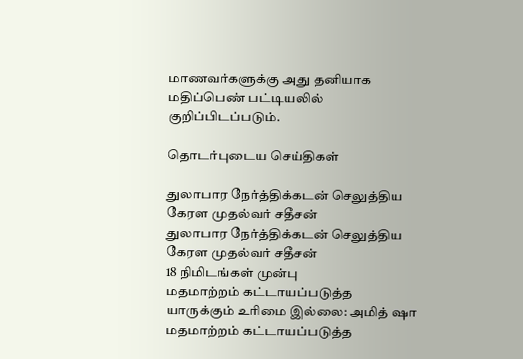மாணவர்களுக்கு அது தனியாக மதிப்பெண் பட்டியலில் குறிப்பிடப்படும்.

தொடர்புடைய செய்திகள்

துலாபார நேர்த்திக்கடன் செலுத்திய கேரள முதல்வர் சதீசன்
துலாபார நேர்த்திக்கடன் செலுத்திய கேரள முதல்வர் சதீசன்
18 நிமிடங்கள் முன்பு
மதமாற்றம் கட்டாயப்படுத்த யாருக்கும் உரிமை இல்லை: அமித் ஷா
மதமாற்றம் கட்டாயப்படுத்த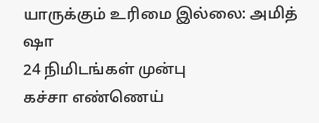யாருக்கும் உரிமை இல்லை: அமித் ஷா
24 நிமிடங்கள் முன்பு
கச்சா எண்ணெய்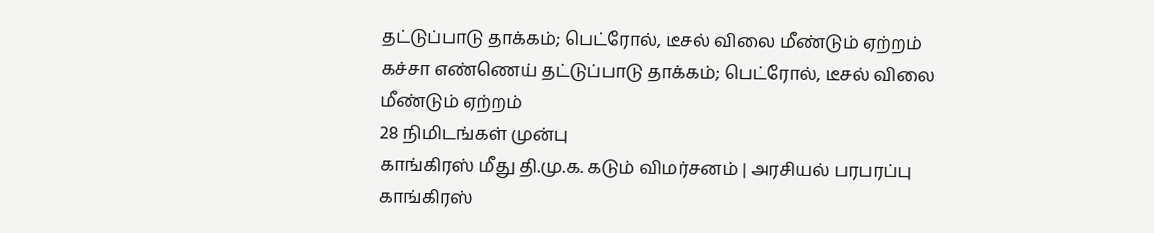தட்டுப்பாடு தாக்கம்; பெட்ரோல், டீசல் விலை மீண்டும் ஏற்றம்
கச்சா எண்ணெய் தட்டுப்பாடு தாக்கம்; பெட்ரோல், டீசல் விலை மீண்டும் ஏற்றம்
28 நிமிடங்கள் முன்பு
காங்கிரஸ் மீது தி.மு.க. கடும் விமர்சனம் | அரசியல் பரபரப்பு
காங்கிரஸ்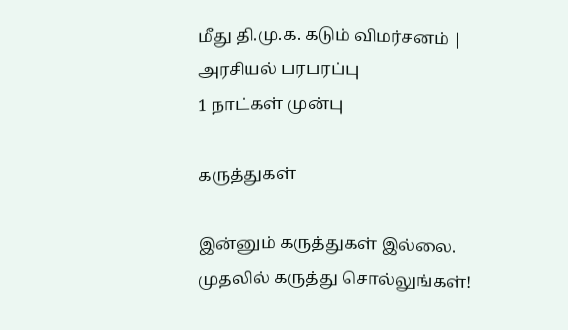மீது தி.மு.க. கடும் விமர்சனம் | அரசியல் பரபரப்பு
1 நாட்கள் முன்பு

கருத்துகள்

இன்னும் கருத்துகள் இல்லை. முதலில் கருத்து சொல்லுங்கள்!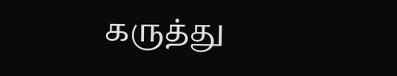கருத்து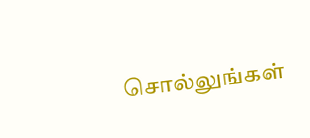சொல்லுங்கள்